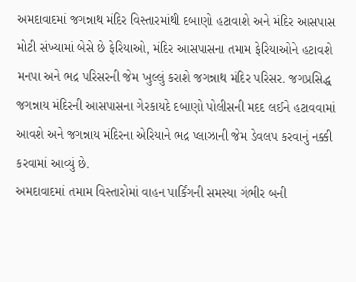અમદાવાદમાં જગન્નાથ મંદિર વિસ્તારમાંથી દબાણો હટાવાશે અને મંદિર આસપાસ મોટી સંખ્યામાં બેસે છે ફેરિયાઓ, મંદિર આસપાસના તમામ ફેરિયાઓને હટાવશે મનપા અને ભદ્ર પરિસરની જેમ ખુલ્લું કરાશે જગન્નાથ મંદિર પરિસર. જગપ્રસિદ્ધ જગન્નાય મંદિરની આસપાસના ગેરકાયદે દબાણો પોલીસની મદદ લઈને હટાવવામાં આવશે અને જગન્નાય મંદિરના એરિયાને ભદ્ર પ્લાઝાની જેમ ડેવલપ કરવાનું નક્કી કરવામાં આવ્યું છે.
અમદાવાદમાં તમામ વિસ્તારોમાં વાહન પાર્કિંગની સમસ્યા ગંભીર બની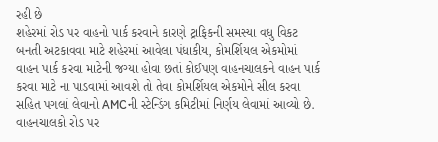રહી છે
શહેરમાં રોડ પર વાહનો પાર્ક કરવાને કારણે ટ્રાફિકની સમસ્યા વધુ વિકટ બનતી અટકાવવા માટે શહેરમાં આવેલા પંધાકીય, કોમર્શિયલ એકમોમાં વાહન પાર્ક કરવા માટેની જગ્યા હોવા છતાં કોઈપણ વાહનચાલકને વાહન પાર્ક કરવા માટે ના પાડવામાં આવશે તો તેવા કોમર્શિયલ એકમોને સીલ કરવા સહિત પગલાં લેવાનો AMCની સ્ટેન્ડિંગ કમિટીમાં નિર્ણય લેવામાં આવ્યો છે. વાહનચાલકો રોડ પર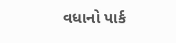વધાનો પાર્ક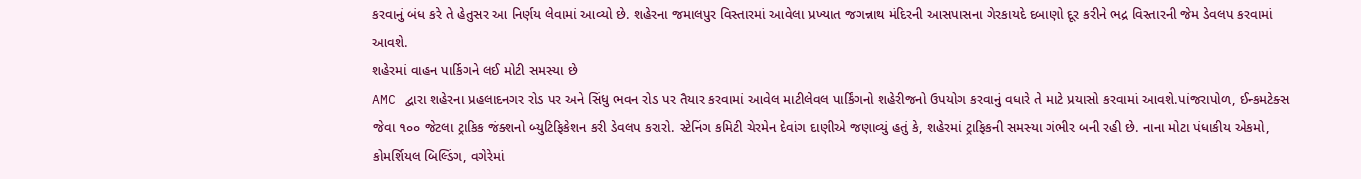કરવાનું બંધ કરે તે હેતુસર આ નિર્ણય લેવામાં આવ્યો છે. શહેરના જમાલપુર વિસ્તારમાં આવેલા પ્રખ્યાત જગન્નાથ મંદિરની આસપાસના ગેરકાયદે દબાણો દૂર કરીને ભદ્ર વિસ્તારની જેમ ડેવલપ કરવામાં આવશે.
શહેરમાં વાહન પાર્કિગને લઈ મોટી સમસ્યા છે
AMC દ્વારા શહેરના પ્રહલાદનગર રોડ પર અને સિંધુ ભવન રોડ પર તૈયાર કરવામાં આવેલ માટીલેવલ પાર્કિંગનો શહેરીજનો ઉપયોગ કરવાનું વધારે તે માટે પ્રયાસો કરવામાં આવશે.પાંજરાપોળ, ઈન્કમટેક્સ જેવા ૧૦૦ જેટલા ટ્રાકિક જંક્શનો બ્યુટિફિકેશન કરી ડેવલપ કરારો. સ્ટેનિંગ કમિટી ચેરમેન દેવાંગ દાણીએ જણાવ્યું હતું કે, શહેરમાં ટ્રાફિકની સમસ્યા ગંભીર બની રહી છે. નાના મોટા પંધાકીય એકમો, કોમર્શિયલ બિલ્ડિંગ, વગેરેમાં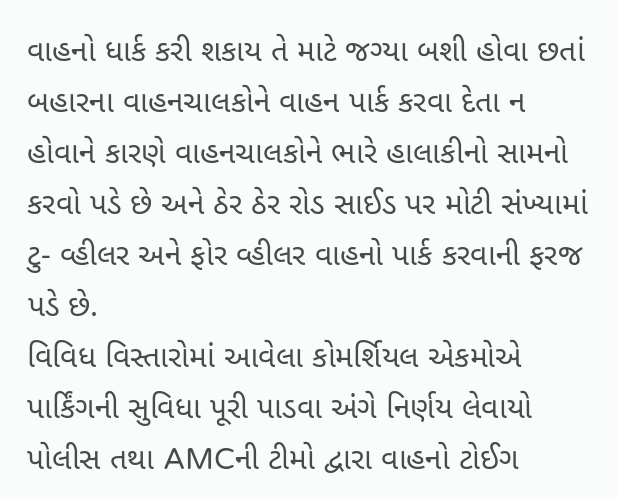વાહનો ધાર્ક કરી શકાય તે માટે જગ્યા બશી હોવા છતાં બહારના વાહનચાલકોને વાહન પાર્ક કરવા દેતા ન હોવાને કારણે વાહનચાલકોને ભારે હાલાકીનો સામનો કરવો પડે છે અને ઠેર ઠેર રોડ સાઈડ પર મોટી સંખ્યામાં ટુ- વ્હીલર અને ફોર વ્હીલર વાહનો પાર્ક કરવાની ફરજ પડે છે.
વિવિધ વિસ્તારોમાં આવેલા કોમર્શિયલ એકમોએ પાર્કિંગની સુવિધા પૂરી પાડવા અંગે નિર્ણય લેવાયો
પોલીસ તથા AMCની ટીમો દ્વારા વાહનો ટોઈગ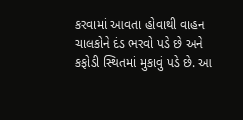કરવામાં આવતા હોવાથી વાહન ચાલકોને દંડ ભરવો પડે છે અને કફોડી સ્થિતમાં મુકાવું પડે છે. આ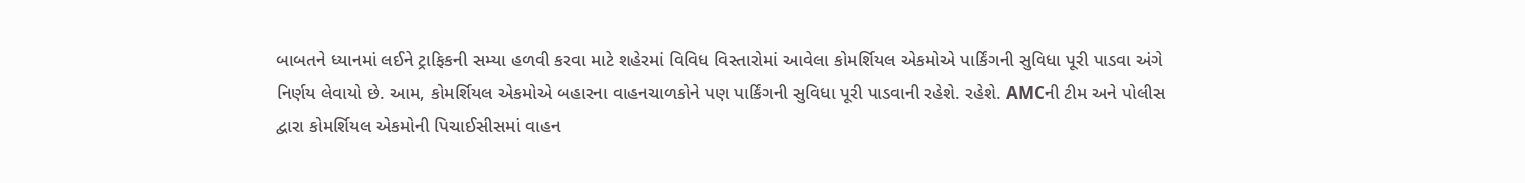બાબતને ધ્યાનમાં લઈને ટ્રાફિકની સમ્યા હળવી કરવા માટે શહેરમાં વિવિધ વિસ્તારોમાં આવેલા કોમર્શિયલ એકમોએ પાર્કિંગની સુવિધા પૂરી પાડવા અંગે નિર્ણય લેવાયો છે. આમ, કોમર્શિયલ એકમોએ બહારના વાહનચાળકોને પણ પાર્કિંગની સુવિધા પૂરી પાડવાની રહેશે. રહેશે. AMCની ટીમ અને પોલીસ દ્વારા કોમર્શિયલ એકમોની પિચાઈસીસમાં વાહન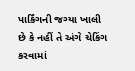પાર્કિંગની જગ્યા ખાલી છે કે નહીં તે અંગે ચેકિંગ કરવામાં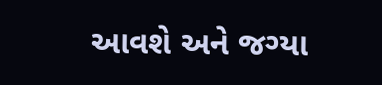આવશે અને જગ્યા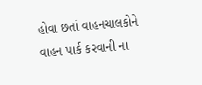હોવા છતાં વાહનચાલકોને વાહન પાર્ક કરવાની ના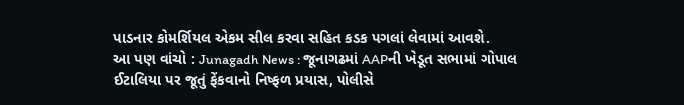પાડનાર કોમર્શિયલ એકમ સીલ કરવા સહિત કડક પગલાં લેવામાં આવશે.
આ પણ વાંચો : Junagadh News : જૂનાગઢમાં AAPની ખેડૂત સભામાં ગોપાલ ઈટાલિયા પર જૂતું ફેંકવાનો નિષ્ફળ પ્રયાસ, પોલીસે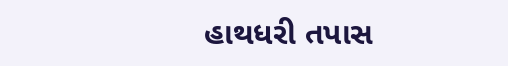હાથધરી તપાસ